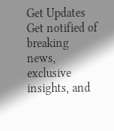Get Updates
Get notified of breaking news, exclusive insights, and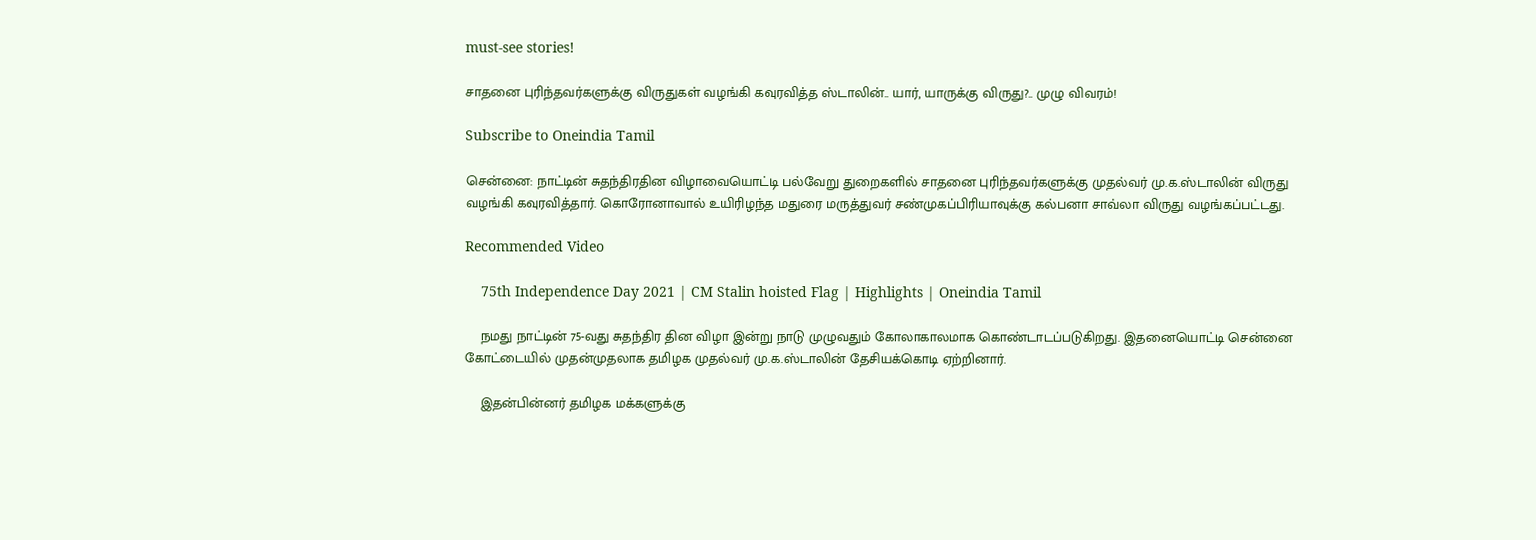must-see stories!

சாதனை புரிந்தவர்களுக்கு விருதுகள் வழங்கி கவுரவித்த ஸ்டாலின்.. யார், யாருக்கு விருது?.. முழு விவரம்!

Subscribe to Oneindia Tamil

சென்னை: நாட்டின் சுதந்திரதின விழாவையொட்டி பல்வேறு துறைகளில் சாதனை புரிந்தவர்களுக்கு முதல்வர் மு.க.ஸ்டாலின் விருது வழங்கி கவுரவித்தார். கொரோனாவால் உயிரிழந்த மதுரை மருத்துவர் சண்முகப்பிரியாவுக்கு கல்பனா சாவ்லா விருது வழங்கப்பட்டது.

Recommended Video

    75th Independence Day 2021 | CM Stalin hoisted Flag | Highlights | Oneindia Tamil

    நமது நாட்டின் 75-வது சுதந்திர தின விழா இன்று நாடு முழுவதும் கோலாகாலமாக கொண்டாடப்படுகிறது. இதனையொட்டி சென்னை கோட்டையில் முதன்முதலாக தமிழக முதல்வர் மு.க.ஸ்டாலின் தேசியக்கொடி ஏற்றினார்.

    இதன்பின்னர் தமிழக மக்களுக்கு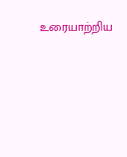உரையாற்றிய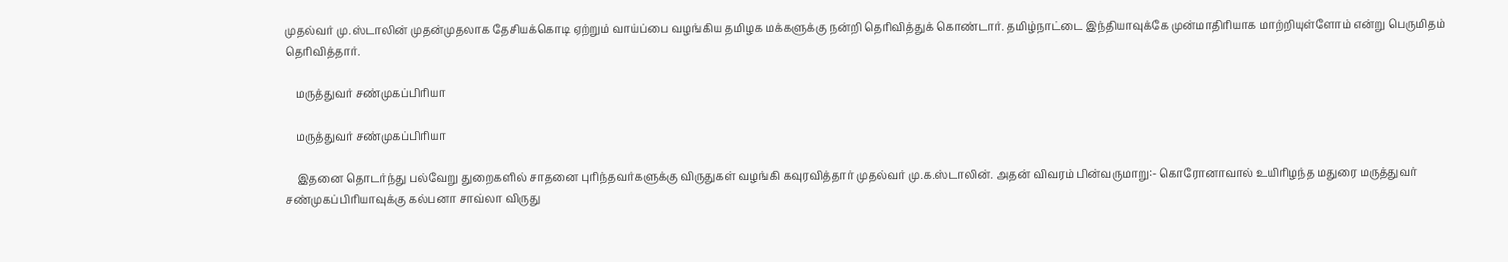முதல்வர் மு.ஸ்டாலின் முதன்முதலாக தேசியக்கொடி ஏற்றும் வாய்ப்பை வழங்கிய தமிழக மக்களுக்கு நன்றி தெரிவித்துக் கொண்டார். தமிழ்நாட்டை இந்தியாவுக்கே முன்மாதிரியாக மாற்றியுள்ளோம் என்று பெருமிதம் தெரிவித்தார்.

    மருத்துவர் சண்முகப்பிரியா

    மருத்துவர் சண்முகப்பிரியா

    இதனை தொடர்ந்து பல்வேறு துறைகளில் சாதனை புரிந்தவர்களுக்கு விருதுகள் வழங்கி கவுரவித்தார் முதல்வர் மு.க.ஸ்டாலின். அதன் விவரம் பின்வருமாறு:- கொரோனாவால் உயிரிழந்த மதுரை மருத்துவர் சண்முகப்பிரியாவுக்கு கல்பனா சாவ்லா விருது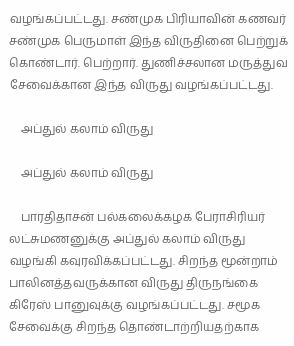வழங்கப்பட்டது. சண்முக பிரியாவின் கணவர் சண்முக பெருமாள் இந்த விருதினை பெற்றுக் கொண்டார். பெற்றார். துணிச்சலான மருத்துவ சேவைக்கான இந்த விருது வழங்கப்பட்டது.

    அப்துல் கலாம் விருது

    அப்துல் கலாம் விருது

    பாரதிதாசன் பல்கலைக்கழக பேராசிரியர் லட்சுமணனுக்கு அப்துல் கலாம் விருது வழங்கி கவுரவிக்கப்பட்டது. சிறந்த மூன்றாம் பாலினத்தவருக்கான விருது திருநங்கை கிரேஸ் பானுவுக்கு வழங்கப்பட்டது. சமூக சேவைக்கு சிறந்த தொண்டாற்றியதற்காக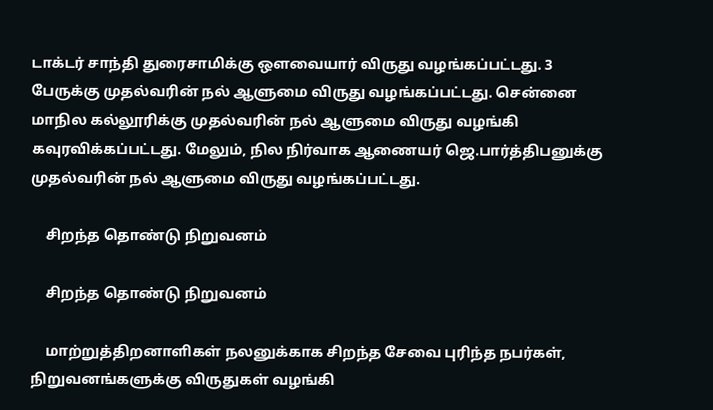டாக்டர் சாந்தி துரைசாமிக்கு ஔவையார் விருது வழங்கப்பட்டது. 3 பேருக்கு முதல்வரின் நல் ஆளுமை விருது வழங்கப்பட்டது. சென்னை மாநில கல்லூரிக்கு முதல்வரின் நல் ஆளுமை விருது வழங்கி கவுரவிக்கப்பட்டது. மேலும், நில நிர்வாக ஆணையர் ஜெ.பார்த்திபனுக்கு முதல்வரின் நல் ஆளுமை விருது வழங்கப்பட்டது.

    சிறந்த தொண்டு நிறுவனம்

    சிறந்த தொண்டு நிறுவனம்

    மாற்றுத்திறனாளிகள் நலனுக்காக சிறந்த சேவை புரிந்த நபர்கள், நிறுவனங்களுக்கு விருதுகள் வழங்கி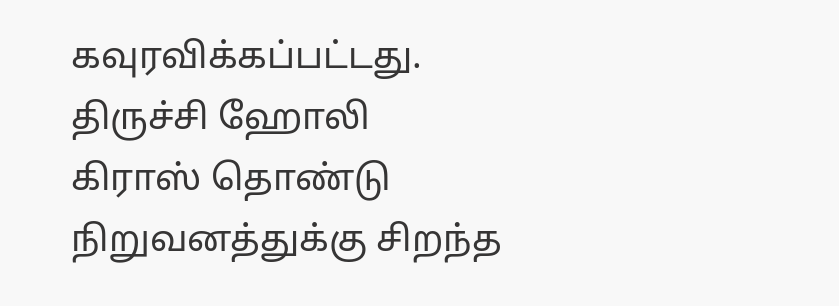கவுரவிக்கப்பட்டது. திருச்சி ஹோலி கிராஸ் தொண்டு நிறுவனத்துக்கு சிறந்த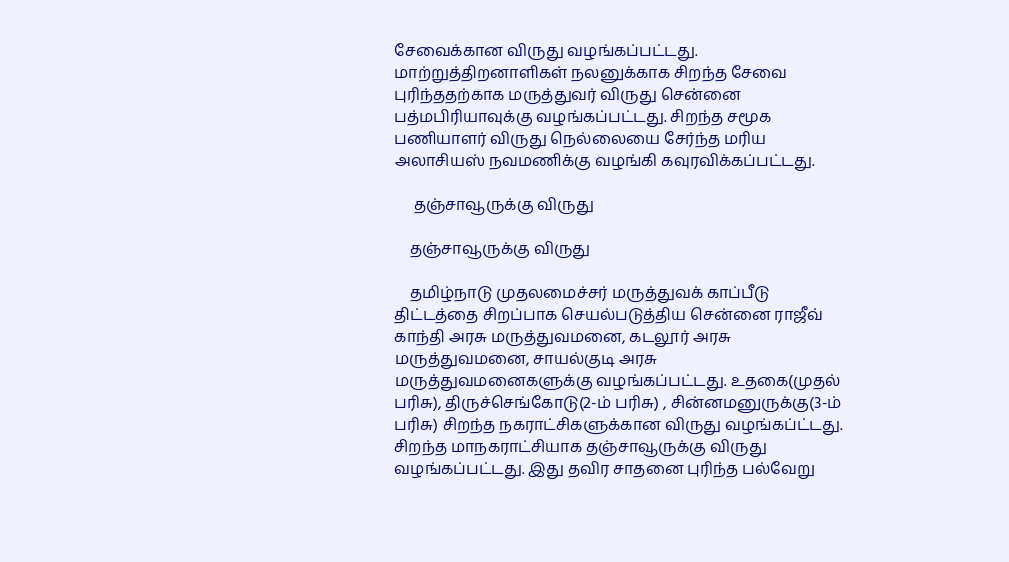சேவைக்கான விருது வழங்கப்பட்டது. மாற்றுத்திறனாளிகள் நலனுக்காக சிறந்த சேவை புரிந்ததற்காக மருத்துவர் விருது சென்னை பத்மபிரியாவுக்கு வழங்கப்பட்டது. சிறந்த சமூக பணியாளர் விருது நெல்லையை சேர்ந்த மரிய அலாசியஸ் நவமணிக்கு வழங்கி கவுரவிக்கப்பட்டது.

     தஞ்சாவூருக்கு விருது

    தஞ்சாவூருக்கு விருது

    தமிழ்நாடு முதலமைச்சர் மருத்துவக் காப்பீடு திட்டத்தை சிறப்பாக செயல்படுத்திய சென்னை ராஜீவ் காந்தி அரசு மருத்துவமனை, கடலூர் அரசு மருத்துவமனை, சாயல்குடி அரசு மருத்துவமனைகளுக்கு வழங்கப்பட்டது. உதகை(முதல் பரிசு), திருச்செங்கோடு(2-ம் பரிசு) , சின்னமனுருக்கு(3-ம் பரிசு) சிறந்த நகராட்சிகளுக்கான விருது வழங்கப்ட்டது. சிறந்த மாநகராட்சியாக தஞ்சாவூருக்கு விருது வழங்கப்பட்டது. இது தவிர சாதனை புரிந்த பல்வேறு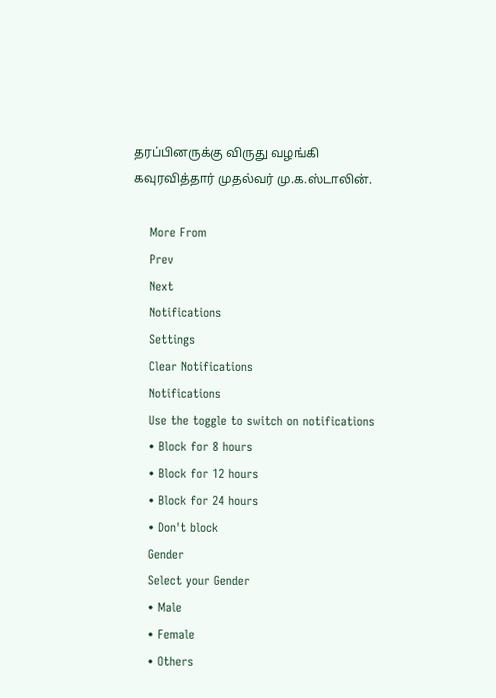தரப்பினருக்கு விருது வழங்கி கவுரவித்தார் முதல்வர் மு.க.ஸ்டாலின்.

    More From
    Prev
    Next
    Notifications
    Settings
    Clear Notifications
    Notifications
    Use the toggle to switch on notifications
    • Block for 8 hours
    • Block for 12 hours
    • Block for 24 hours
    • Don't block
    Gender
    Select your Gender
    • Male
    • Female
    • Others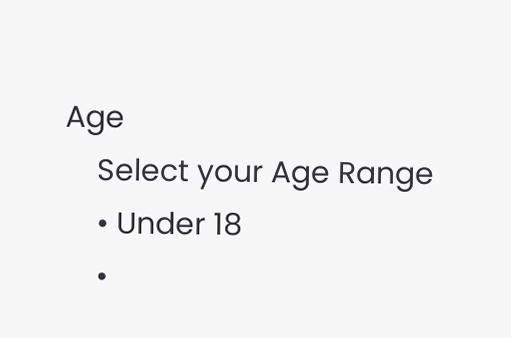Age
    Select your Age Range
    • Under 18
    •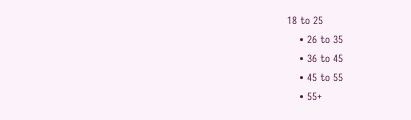18 to 25
    • 26 to 35
    • 36 to 45
    • 45 to 55
    • 55+